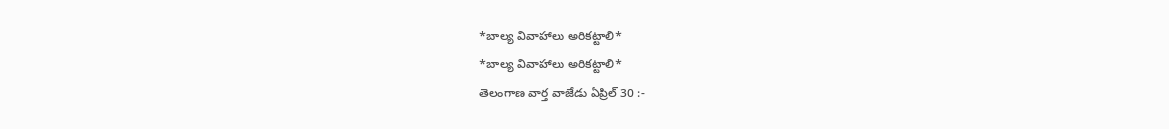*బాల్య వివాహాలు అరికట్టాలి*
*బాల్య వివాహాలు అరికట్టాలి*
తెలంగాణ వార్త వాజేడు ఏప్రిల్ 30 :-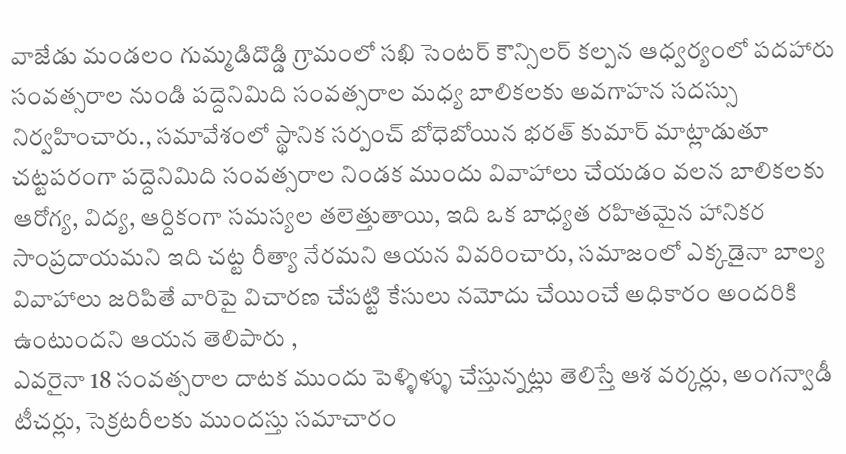వాజేడు మండలం గుమ్మడిదొడ్డి గ్రామంలో సఖి సెంటర్ కౌన్సిలర్ కల్పన ఆధ్వర్యంలో పదహారు సంవత్సరాల నుండి పద్దెనిమిది సంవత్సరాల మధ్య బాలికలకు అవగాహన సదస్సు నిర్వహించారు., సమావేశంలో స్థానిక సర్పంచ్ బోధెబోయిన భరత్ కుమార్ మాట్లాడుతూ చట్టపరంగా పద్దెనిమిది సంవత్సరాల నిండక ముందు వివాహాలు చేయడం వలన బాలికలకు ఆరోగ్య, విద్య, ఆర్దికంగా సమస్యల తలెత్తుతాయి, ఇది ఒక బాధ్యత రహితమైన హానికర సాంప్రదాయమని ఇది చట్ట రీత్యా నేరమని ఆయన వివరించారు, సమాజంలో ఎక్కడైనా బాల్య వివాహాలు జరిపితే వారిపై విచారణ చేపట్టి కేసులు నమోదు చేయించే అధికారం అందరికి ఉంటుందని ఆయన తెలిపారు ,
ఎవరైనా 18 సంవత్సరాల దాటక ముందు పెళ్ళిళ్ళు చేస్తున్నట్లు తెలిస్తే ఆశ వర్కర్లు, అంగన్వాడీ టీచర్లు, సెక్రటరీలకు ముందస్తు సమాచారం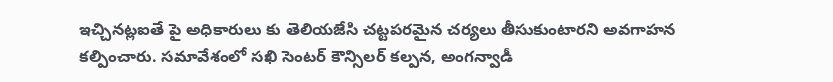ఇచ్చినట్లఐతే పై అధికారులు కు తెలియజేసి చట్టపరమైన చర్యలు తీసుకుంటారని అవగాహన కల్పించారు. సమావేశంలో సఖి సెంటర్ కౌన్సిలర్ కల్పన, అంగన్వాడీ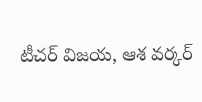టీచర్ విజయ, ఆశ వర్కర్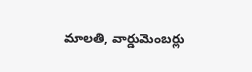మాలతి, వార్డుమెంబర్లు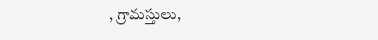, గ్రామస్తులు,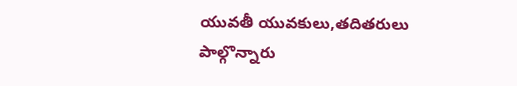యువతీ యువకులు,తదితరులు పాల్గొన్నారు